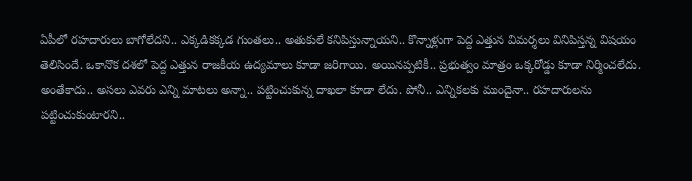ఏపీలో రహదారులు బాగోలేదని.. ఎక్కడికక్కడ గుంతలు.. అతుకులే కనిపిస్తున్నాయని.. కొన్నాళ్లుగా పెద్ద ఎత్తున విమర్శలు వినిపిస్తన్న విషయం తెలిసిందే. ఒకానొక దశలో పెద్ద ఎత్తున రాజకీయ ఉద్యమాలు కూడా జరిగాయి. అయినప్పటికీ.. ప్రభుత్వం మాత్రం ఒక్కరోడ్డు కూడా నిర్మించలేదు. అంతేకాదు.. అసలు ఎవరు ఎన్ని మాటలు అన్నా.. పట్టించుకున్న దాఖలా కూడా లేదు. పోనీ.. ఎన్నికలకు ముందైనా.. రహదారులను పట్టించుకుంటారని..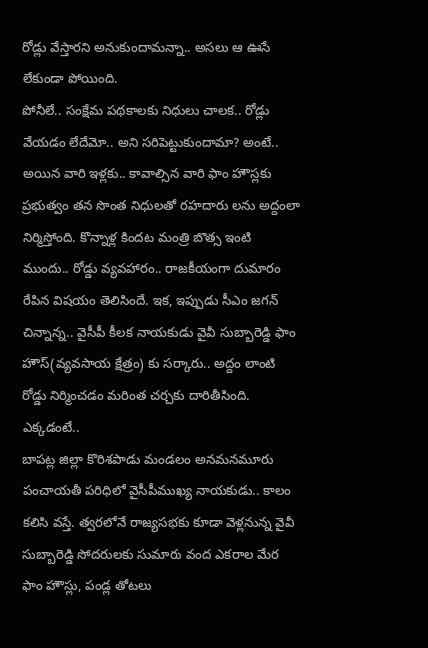రోడ్లు వేస్తారని అనుకుందామన్నా.. అసలు ఆ ఊసే లేకుండా పోయింది.
పోనీలే.. సంక్షేమ పథకాలకు నిధులు చాలక.. రోడ్లు వేయడం లేదేమో.. అని సరిపెట్టుకుందామా? అంటే.. అయిన వారి ఇళ్లకు.. కావాల్సిన వారి ఫాం హౌస్లకు ప్రభుత్వం తన సొంత నిధులతో రహదారు లను అద్దంలా నిర్మిస్తోంది. కొన్నాళ్ల కిందట మంత్రి బొత్స ఇంటి ముందు.. రోడ్డు వ్యవహారం.. రాజకీయంగా దుమారం రేపిన విషయం తెలిసిందే. ఇక, ఇప్పుడు సీఎం జగన్ చిన్నాన్న.. వైసీపీ కీలక నాయకుడు వైవీ సుబ్బారెడ్డి ఫాం హౌస్(వ్యవసాయ క్షేత్రం) కు సర్కారు.. అద్దం లాంటి రోడ్డు నిర్మించడం మరింత చర్చకు దారితీసింది.
ఎక్కడంటే..
బాపట్ల జిల్లా కొరిశపాడు మండలం అనమనమూరు పంచాయతీ పరిధిలో వైసీపీముఖ్య నాయకుడు.. కాలం కలిసి వస్తే. త్వరలోనే రాజ్యసభకు కూడా వెళ్లనున్న వైవీ సుబ్బారెడ్డి సోదరులకు సుమారు వంద ఎకరాల మేర ఫాం హౌస్లు, పండ్ల తోటలు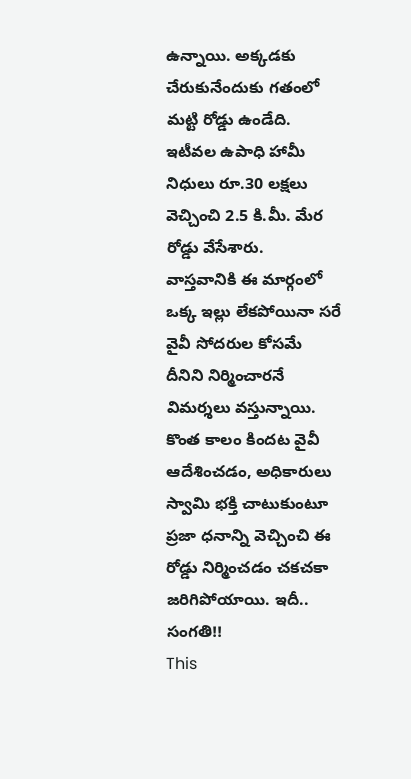ఉన్నాయి. అక్కడకు చేరుకునేందుకు గతంలో మట్టి రోడ్డు ఉండేది. ఇటీవల ఉపాధి హామీ నిధులు రూ.30 లక్షలు వెచ్చించి 2.5 కి.మీ. మేర రోడ్డు వేసేశారు.
వాస్తవానికి ఈ మార్గంలో ఒక్క ఇల్లు లేకపోయినా సరే వైవీ సోదరుల కోసమే దీనిని నిర్మించారనే విమర్శలు వస్తున్నాయి. కొంత కాలం కిందట వైవీ ఆదేశించడం, అధికారులు స్వామి భక్తి చాటుకుంటూ ప్రజా ధనాన్ని వెచ్చించి ఈ రోడ్డు నిర్మించడం చకచకా జరిగిపోయాయి. ఇదీ.. సంగతి!!
This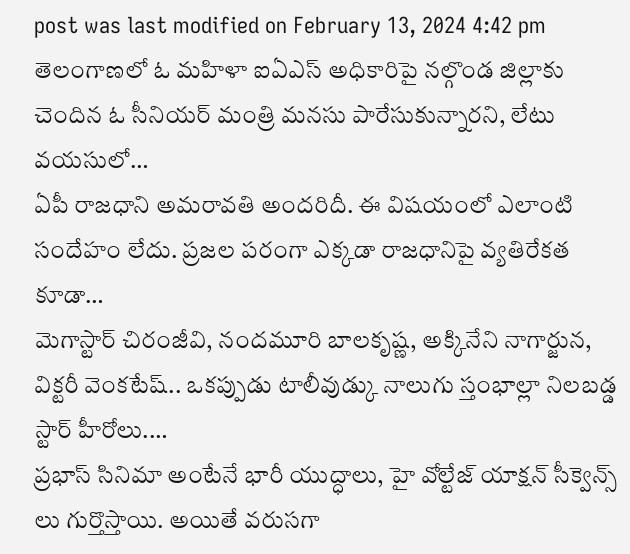post was last modified on February 13, 2024 4:42 pm
తెలంగాణలో ఓ మహిళా ఐఏఎస్ అధికారిపై నల్గొండ జిల్లాకు చెందిన ఓ సీనియర్ మంత్రి మనసు పారేసుకున్నారని, లేటు వయసులో…
ఏపీ రాజధాని అమరావతి అందరిదీ. ఈ విషయంలో ఎలాంటి సందేహం లేదు. ప్రజల పరంగా ఎక్కడా రాజధానిపై వ్యతిరేకత కూడా…
మెగాస్టార్ చిరంజీవి, నందమూరి బాలకృష్ణ, అక్కినేని నాగార్జున, విక్టరీ వెంకటేష్.. ఒకప్పుడు టాలీవుడ్కు నాలుగు స్తంభాల్లా నిలబడ్డ స్టార్ హీరోలు.…
ప్రభాస్ సినిమా అంటేనే భారీ యుద్ధాలు, హై వోల్టేజ్ యాక్షన్ సీక్వెన్స్ లు గుర్తొస్తాయి. అయితే వరుసగా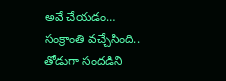అవే చేయడం…
సంక్రాంతి వచ్చేసింది.. తోడుగా సందడిని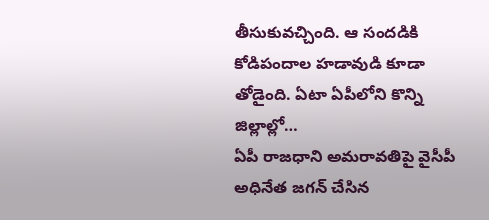తీసుకువచ్చింది. ఆ సందడికి కోడిపందాల హడావుడి కూడా తోడైంది. ఏటా ఏపీలోని కొన్ని జిల్లాల్లో…
ఏపీ రాజధాని అమరావతిపై వైసీపీ అధినేత జగన్ చేసిన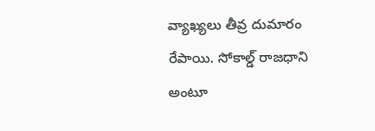వ్యాఖ్యలు తీవ్ర దుమారం రేపాయి. సోకాల్డ్ రాజధాని అంటూ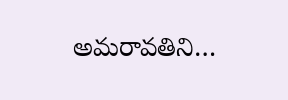అమరావతిని…